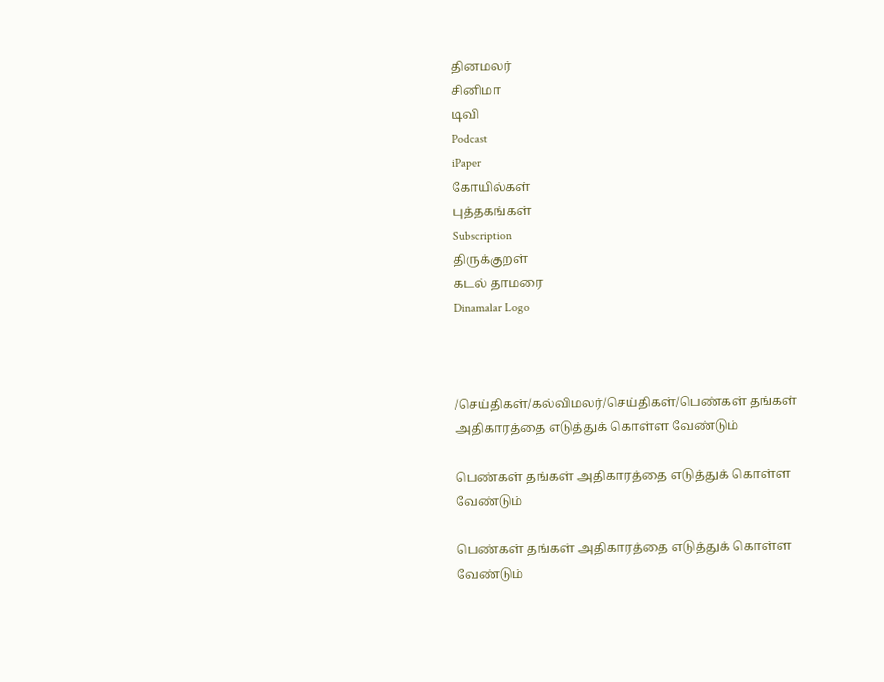தினமலர்
சினிமா
டிவி
Podcast
iPaper
கோயில்கள்
புத்தகங்கள்
Subscription
திருக்குறள்
கடல் தாமரை
Dinamalar Logo



/செய்திகள்/கல்விமலர்/செய்திகள்/பெண்கள் தங்கள் அதிகாரத்தை எடுத்துக் கொள்ள வேண்டும்

பெண்கள் தங்கள் அதிகாரத்தை எடுத்துக் கொள்ள வேண்டும்

பெண்கள் தங்கள் அதிகாரத்தை எடுத்துக் கொள்ள வேண்டும்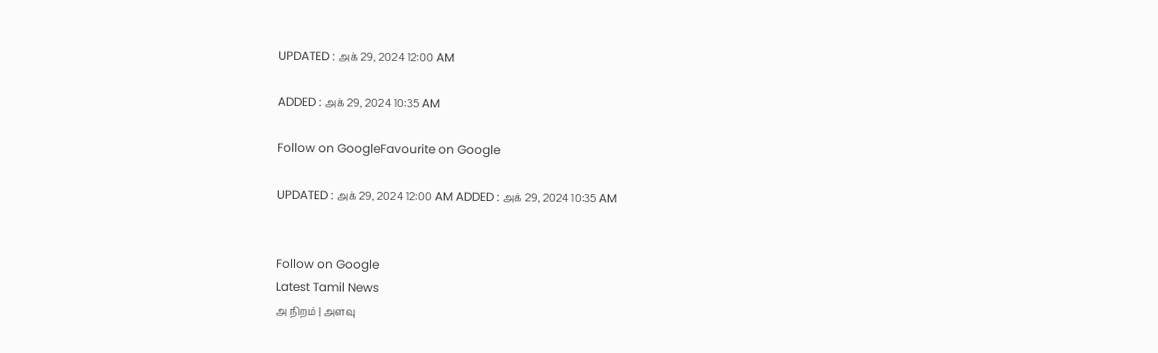UPDATED : அக் 29, 2024 12:00 AM

ADDED : அக் 29, 2024 10:35 AM

Follow on GoogleFavourite on Google

UPDATED : அக் 29, 2024 12:00 AM ADDED : அக் 29, 2024 10:35 AM


Follow on Google
Latest Tamil News
அ நிறம் | அளவு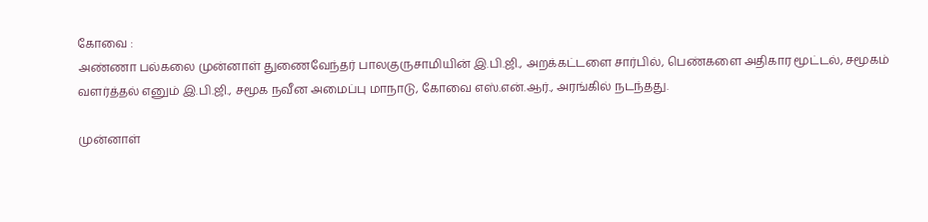கோவை :
அண்ணா பல்கலை முன்னாள் துணைவேந்தர் பாலகுருசாமியின் இ.பி.ஜி., அறக்கட்டளை சார்பில், பெண்களை அதிகார மூட்டல், சமூகம் வளர்த்தல் எனும் இ.பி.ஜி., சமூக நவீன அமைப்பு மாநாடு, கோவை எஸ்.என்.ஆர்., அரங்கில் நடந்தது.

முன்னாள்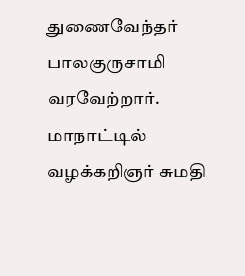துணைவேந்தர் பாலகுருசாமி வரவேற்றார். மாநாட்டில் வழக்கறிஞர் சுமதி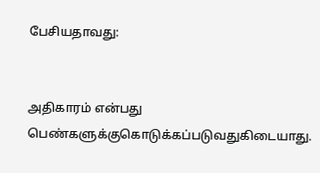பேசியதாவது:


அதிகாரம் என்பது பெண்களுக்குகொடுக்கப்படுவதுகிடையாது.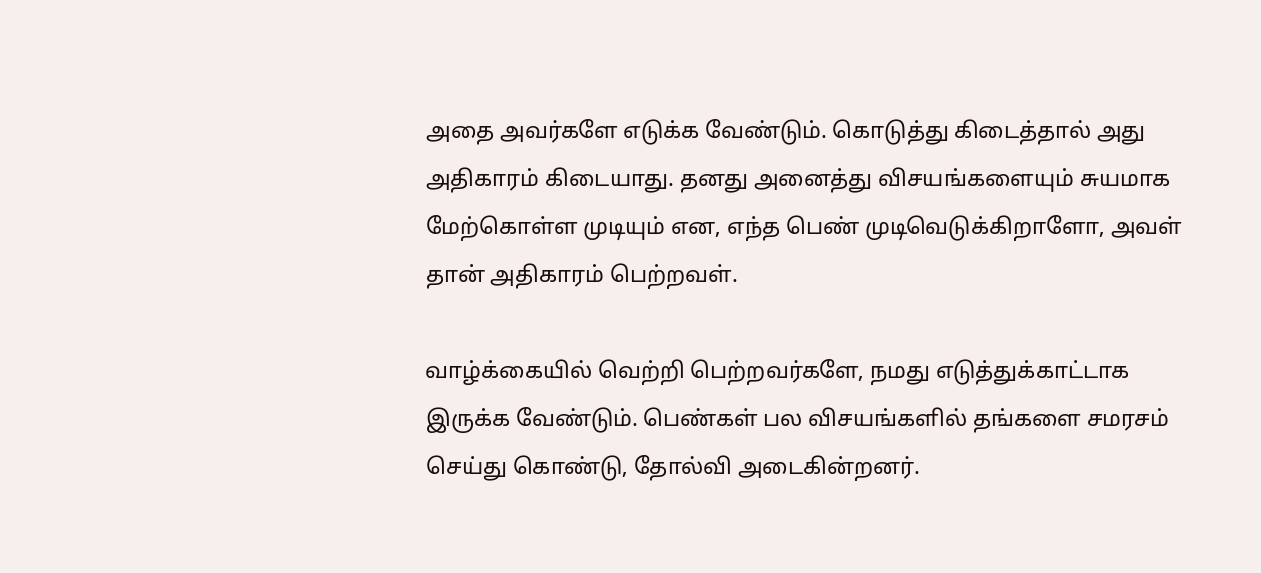அதை அவர்களே எடுக்க வேண்டும். கொடுத்து கிடைத்தால் அது அதிகாரம் கிடையாது. தனது அனைத்து விசயங்களையும் சுயமாக மேற்கொள்ள முடியும் என, எந்த பெண் முடிவெடுக்கிறாளோ, அவள் தான் அதிகாரம் பெற்றவள்.

வாழ்க்கையில் வெற்றி பெற்றவர்களே, நமது எடுத்துக்காட்டாக இருக்க வேண்டும். பெண்கள் பல விசயங்களில் தங்களை சமரசம் செய்து கொண்டு, தோல்வி அடைகின்றனர்.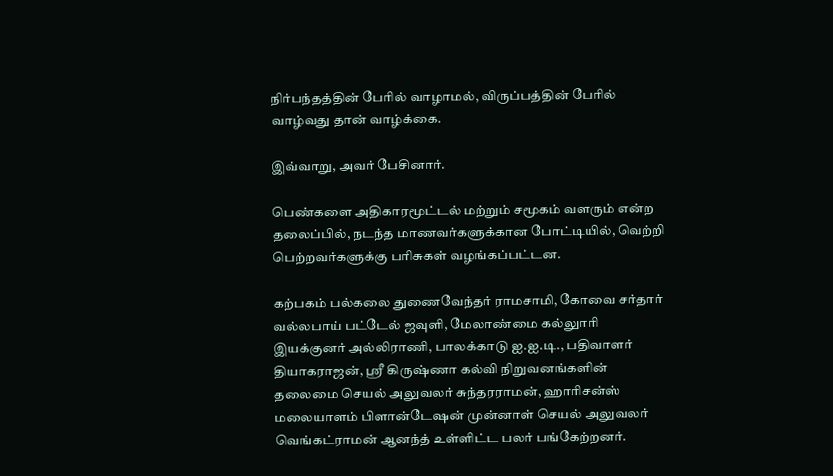நிர்பந்தத்தின் பேரில் வாழாமல், விருப்பத்தின் பேரில் வாழ்வது தான் வாழ்க்கை.

இவ்வாறு, அவர் பேசினார்.

பெண்களை அதிகாரமூட்டல் மற்றும் சமூகம் வளரும் என்ற தலைப்பில், நடந்த மாணவர்களுக்கான போட்டியில், வெற்றி பெற்றவர்களுக்கு பரிசுகள் வழங்கப்பட்டன.

கற்பகம் பல்கலை துணைவேந்தர் ராமசாமி, கோவை சர்தார் வல்லபாய் பட்டேல் ஜவுளி, மேலாண்மை கல்லுாரி இயக்குனர் அல்லிராணி, பாலக்காடு ஐ.ஐ.டி., பதிவாளர் தியாகராஜன், ஸ்ரீ கிருஷ்ணா கல்வி நிறுவனங்களின் தலைமை செயல் அலுவலர் சுந்தரராமன், ஹாரிசன்ஸ் மலையாளம் பிளான்டேஷன் முன்னாள் செயல் அலுவலர் வெங்கட்ராமன் ஆனந்த் உள்ளிட்ட பலர் பங்கேற்றனர்.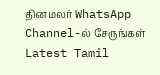தினமலர் WhatsApp Channel-ல் சேருங்கள்
Latest Tamil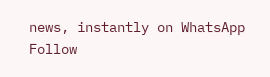news, instantly on WhatsApp
Follow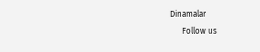Dinamalar
      Follow us